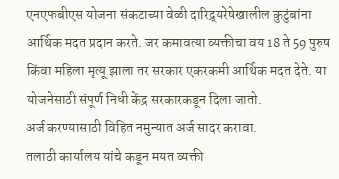एनएफबीएस योजना संकटाच्या वेळी दारिद्र्यरेषेखालील कुटुंबांना आर्थिक मदत प्रदान करते. जर कमावत्या व्यक्तीचा वय 18 ते 59 पुरुष किंवा महिला मृत्यू झाला तर सरकार एकरकमी आर्थिक मदत देते. या योजनेसाठी संपूर्ण निधी केंद्र सरकारकडून दिला जातो.
अर्ज करण्यासाठी विहित नमुन्यात अर्ज सादर करावा.
तलाठी कार्यालय यांचे कडून मयत व्यक्ती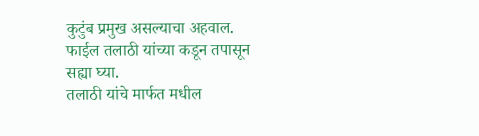कुटुंब प्रमुख असल्याचा अहवाल.
फाईल तलाठी यांच्या कडून तपासून सह्या घ्या.
तलाठी यांचे मार्फत मधील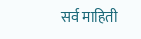सर्व माहिती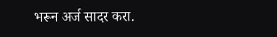भरून अर्ज सादर करा.